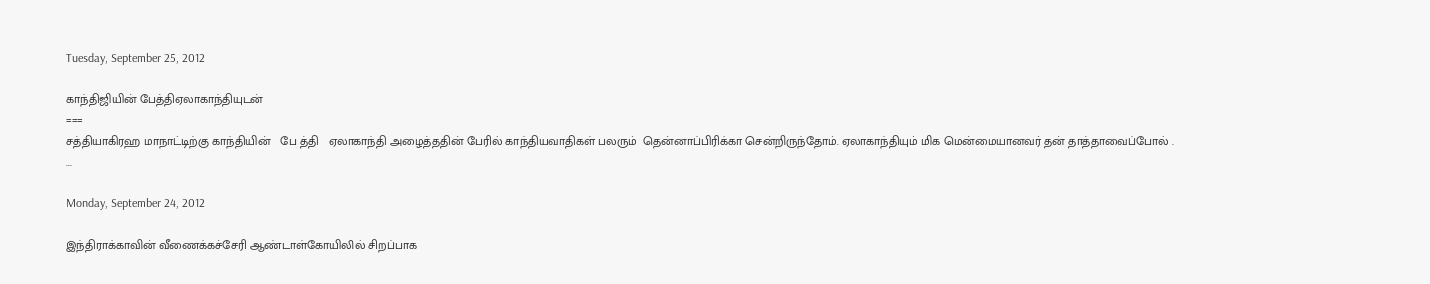Tuesday, September 25, 2012

காந்திஜியின் பேத்திஏலாகாந்தியுடன்
===
சத்தியாகிரஹ மாநாட்டிற்கு காந்தியின்   பே த்தி   ஏலாகாந்தி அழைத்ததின் பேரில் காந்தியவாதிகள் பலரும்  தென்னாப்பிரிக்கா சென்றிருந்தோம். ஏலாகாந்தியும் மிக மென்மையானவர் தன் தாத்தாவைப்போல் .
...

Monday, September 24, 2012

இந்திராக்காவின் வீணைக்கச்சேரி ஆண்டாள்கோயிலில் சிறப்பாக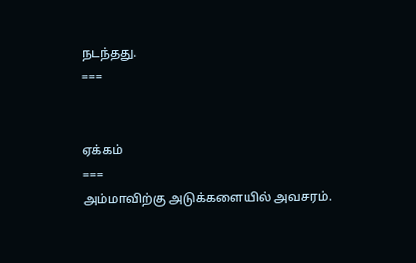நடந்தது.
===


ஏக்கம்
===
அம்மாவிற்கு அடுக்களையில் அவசரம்.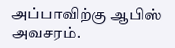அப்பாவிற்கு ஆபிஸ் அவசரம்.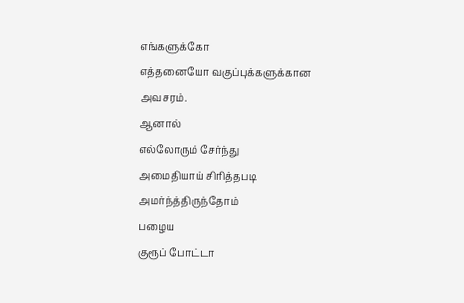எங்களுக்கோ
எத்தனையோ வகுப்புக்களுக்கான
அவசரம்.
ஆனால்
எல்லோரும் சேர்ந்து
அமைதியாய் சிரித்தபடி
அமர்ந்த்திருந்தோம்
பழைய
குரூப் போட்டா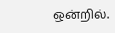ஒன்றில்.